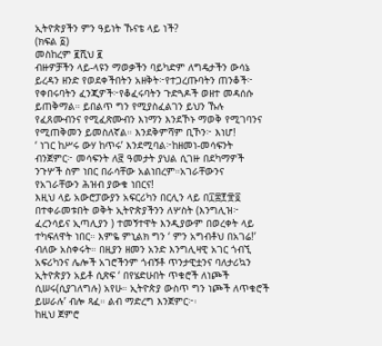ኢትዮጵያችን ምን ዓይነት ኹናቴ ላይ ነች?
(ክፍል ፩)
መስከረም ፪ሺህ ፪
ብዙዎቻችን ላይ-ላዩን ማወቃችን ባይካድም ለግዴታችን ውሳኔ ይረዳን ዘንድ የወደቀችበትን አዘቅት፦የተጋረጡባትን ጠንቆች፦ የቀበሩባትን ፈንጂዎች፦የቆፈሩባትን ጉድጓዶች ወዘተ መዳሰሱ ይጠቅማል። ይበልጥ ግን የሚያስፈልገን ይህን ኹሉ የፈጸሙብንና የሚፈጽሙብን እነማን እንደኾኑ ማወቅ የሚገባንና የሚጠቅመን ይመስለኛል። እንደቅምሻም ቢኾን፦ እነሆ!
‘ ነገር ከሥሩ ውሃ ከጥሩ’ እንደሚባል፦ከዘመነ-መሳፍንት ብንጀምር፦ መሳፍንት ለ፸ ዓመታት ያህል ሲገዙ በደካማዎች ንጉሦች ስም ነበር በራሳቸው አልነበረም።አገራቸውንና የአገራቸውን ሕዝብ ያውቁ ነበርና!
እዚህ ላይ አውሮፓውያን አፍርሪካን በርሊን ላይ በ፲፰፻፹፬ በተቀራመቱበት ወቅት ኢትዮጵያችንን ለሦስት (እንግሊዝ፦ ፈረንሳይና ኢጣሊያን ) ተመኝተዋት እንዲያውም በወረቀት ላይ ተካፍለዋት ነበር። እምዬ ምኒልክ ግን ‘ ምን አግብቶህ በአገሬ!’ ብለው አስቀሩት። በዚያን ዘመን አንድ እንግሊዛዊ አገር ጎብኚ አፍሪካንና ሌሎች አገሮችንም ጎብኝቶ ጥንታዊቷንና ባለታሪኳን ኢትዮጵያን አይቶ ሲጽፍ ‘ በየሄድሁበት ጥቁሮች ለነጮች ሲሠሩ(ሲያገለግሉ) አየሁ። ኢትዮጵያ ውስጥ ግን ነጮች ለጥቁሮች ይሠራሉ’ ብሎ ጻፈ። ልብ ማድረግ እንጀምር፦፡
ከዚህ ጀምሮ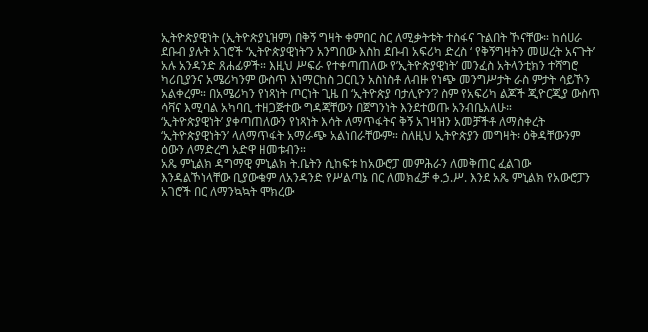ኢትዮጵያዊነት (ኢትዮጵያኒዝም) በቅኝ ግዛት ቀምበር ስር ለሚቃትቱት ተስፋና ጉልበት ኾናቸው። ከሰሀራ ደቡብ ያሉት አገሮች ‘ኢትዮጵያዊነት’ን አንግበው እስከ ደቡብ አፍሪካ ድረስ ‘ የቅኝግዛትን መሠረት አናጉት’ አሉ አንዳንድ ጸሐፊዎች። እዚህ ሥፍራ የተቀጣጠለው የ’ኢትዮጵያዊነት’ መንፈስ አትላንቲክን ተሻግሮ ካሪቢያንና አሜሪካንም ውስጥ እነማርከስ ጋርቢን አስነስቶ ለብዙ የነጭ መንግሥታት ራስ ምታት ሳይኾን አልቀረም። በአሜሪካን የነጻነት ጦርነት ጊዜ በ ‘ኢትዮጵያ ባታሊዮን’? ስም የአፍሪካ ልጆች ጂዮርጂያ ውስጥ ሳቫና እሚባል አካባቢ ተዘጋጅተው ግዳጃቸውን በጀግንነት እንደተወጡ አንብቤአለሁ።
‘ኢትዮጵያዊነት’ ያቀጣጠለውን የነጻነት እሳት ለማጥፋትና ቅኝ አገዛዝን አመቻችቶ ለማስቀረት ‘ኢትዮጵያዊነትን’ ላለማጥፋት አማራጭ አልነበራቸውም። ስለዚህ ኢትዮጵያን መግዛት፡ ዕቅዳቸውንም ዕውን ለማድረግ አድዋ ዘመቱብን።
አጼ ምኒልክ ዳግማዊ ምኒልክ ት.ቤትን ሲከፍቱ ከአውሮፓ መምሕራን ለመቅጠር ፈልገው እንዳልኾነላቸው ቢያውቁም ለአንዳንድ የሥልጣኔ በር ለመክፈቻ ቀ.ኃ.ሥ. እንደ አጼ ምኒልክ የአውሮፓን አገሮች በር ለማንኳኳት ሞክረው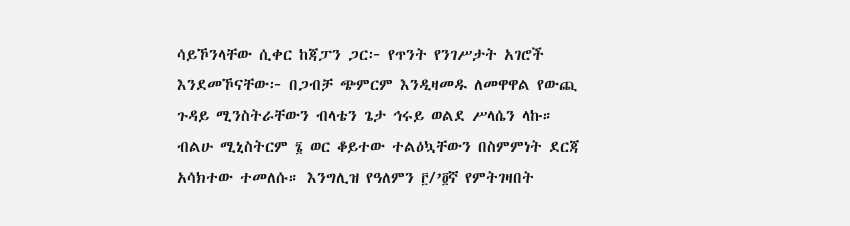ሳይኾንላቸው ሲቀር ከጃፓን ጋር፦ የጥንት የንገሥታት አገሮች እንደመኾናቸው፦ በጋብቻ ጭምርም እንዲዛመዱ ለመዋዋል የውጪ ጉዳይ ሚንስትራቸውን ብላቴን ጌታ ኅሩይ ወልደ ሥላሴን ላኩ። ብልሁ ሚኒስትርም ፮ ወር ቆይተው ተልዕኳቸውን በስምምነት ደርጃ አሳክተው ተመለሱ። እንግሊዝ የዓለምን ፫/’፬ኛ የምትገዛበት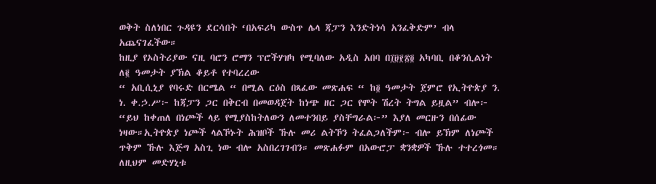ወቅት ስለነበር ጉዳዩን ደርሳበት ‘በአፍሪካ ውስጥ ሌላ ጃፓን እንድትነሳ አንፈቅድም’ ብላ አጨናገፈችው።
ከዚያ የኦስትሪያው ናዚ ባሮን ሮማን ፕሮችሃዝካ የሚባለው አዲስ አበባ በ፲፱፻፳፬ አካባቢ በቆንሲልነት ለ፪ ዓመታት ያኽል ቆይቶ የተባረረው
“ አቢሲኒያ የባሩድ በርሜል “ በሚል ርዕስ በጻፈው መጽሐፍ “ ከ፬ ዓመታት ጀምሮ የኢትዮጵያ ን. ነ. ቀ.ኃ.ሥ፦ ከጃፓን ጋር በቅርብ በመወዳጀት ከነጭ ዘር ጋር የሞት ሽረት ትግል ይዟል” ብሎ፦ “ይህ ከቀጠለ በነጮች ላይ የሚያስከትለውን ለመተንበይ ያስቸግራል፦” እያለ መርዙን በሰፊው ነዛው።ኢትዮጵያ ነጮች ላልኾኑት ሕዝቦች ኹሉ መሪ ልትኾን ትፈልጋለችም፦ ብሎ ይኽም ለነጮች ጥቅም ኹሉ እጅግ አስጊ ነው ብሎ አስበረገገብን። መጽሐፉም በአውሮፓ ቋንቋዎች ኹሉ ተተረጎመ።
ለዚህም መድሃኒቱ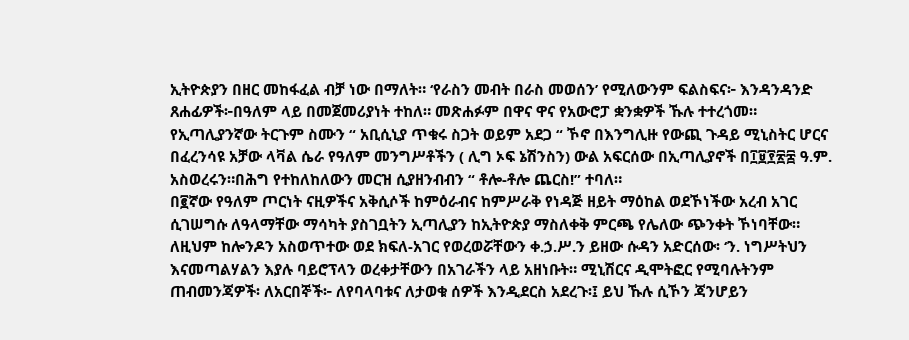ኢትዮጵያን በዘር መከፋፈል ብቻ ነው በማለት። ‘የራስን መብት በራስ መወሰን’ የሚለውንም ፍልስፍና፦ እንዳንዳንድ ጸሐፊዎች፦በዓለም ላይ በመጀመሪያነት ተከለ። መጽሐፉም በዋና ዋና የአውሮፓ ቋንቋዎች ኹሉ ተተረጎመ። የኢጣሊያንኛው ትርጉም ስሙን “ አቢሲኒያ ጥቁሩ ስጋት ወይም አደጋ “ ኾኖ በእንግሊዙ የውጪ ጉዳይ ሚኒስትር ሆርና በፈረንሳዩ አቻው ላቫል ሴራ የዓለም መንግሥቶችን ( ሊግ ኦፍ ኔሽንስን) ውል አፍርሰው በኢጣሊያኖች በ፲፱፻፳፰ ዓ.ም. አስወረሩን።በሕግ የተከለከለውን መርዝ ሲያዘንብብን “ ቶሎ-ቶሎ ጨርስ!” ተባለ።
በ፪ኛው የዓለም ጦርነት ናዚዎችና አቅሲሶች ከምዕራብና ከምሥራቅ የነዳጅ ዘይት ማዕከል ወደኾነችው አረብ አገር ሲገሠግሱ ለዓላማቸው ማሳካት ያስገቧትን ኢጣሊያን ከኢትዮጵያ ማስለቀቅ ምርጫ የሌለው ጭንቀት ኾነባቸው። ለዚህም ከሎንዶን አስወጥተው ወደ ክፍለ-አገር የወረወሯቸውን ቀ.ኃ.ሥ.ን ይዘው ሱዳን አድርሰው፡ ‘ን. ነግሥትህን እናመጣልሃልን እያሉ ባይሮፕላን ወረቀታቸውን በአገራችን ላይ አዘነቡት። ሚኒሽርና ዲሞትፎር የሚባሉትንም ጠብመንጃዎች፡ ለአርበኞች፦ ለየባላባቱና ለታወቁ ሰዎች እንዲደርስ አደረጉ፡፤ ይህ ኹሉ ሲኾን ጃንሆይን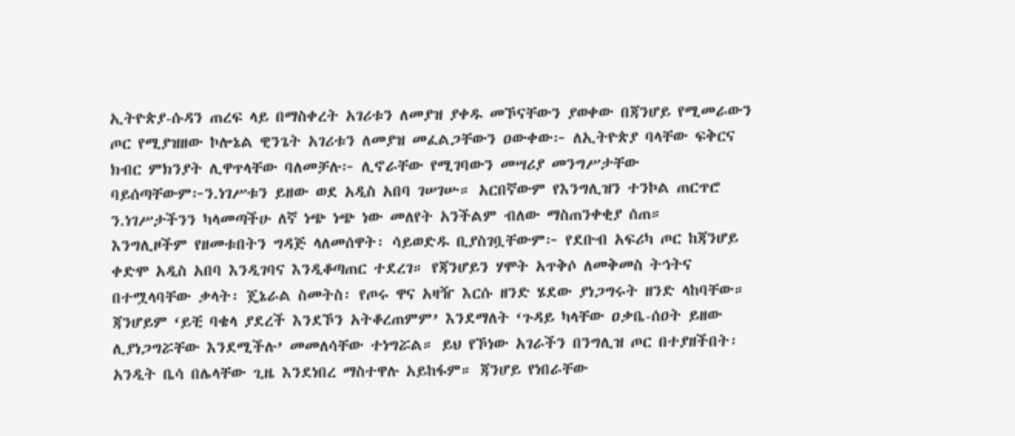ኢትዮጵያ-ሱዳን ጠረፍ ላይ በማስቀረት አገሪቱን ለመያዝ ያቀዱ መኾናቸውን ያወቀው በጃንሆይ የሚመራውን ጦር የሚያዝዘው ኮሎኔል ዊንጌት አገሪቱን ለመያዝ መፈልጋቸውን ዐውቀው፦ ለኢትዮጵያ ባላቸው ፍቅርና ክብር ምክንያት ሊዋጥላቸው ባለመቻሉ፦ ሊኖራቸው የሚገባውን መሣሪያ መንግሥታቸው ባይሰጣቸውም፦ን.ነገሥቱን ይዘው ወደ አዲስ አበባ ገሠገሡ። አርበኛውም የእንግሊዝን ተንኮል ጠርጥሮ ን.ነገሥታችንን ካላመጣችሁ ለኛ ነጭ ነጭ ነው መለየት አንችልም ብለው ማስጠንቀቂያ ሰጠ።
እንግሊዞችም የዘመቱበትን ግዳጅ ላለመሰዋት፡ ሳይወድዱ ቢያስገቧቸውም፦ የደቡብ አፍሪካ ጦር ከጃንሆይ ቀድሞ አዲስ አበባ እንዲገባና እንዲቆጣጠር ተደረገ። የጃንሆይን ሃሞት አጥቅሶ ለመቅመስ ትኅትና በተሟላባቸው ቃላት፡ ጄኔራል ስመትስ፡ የጦሩ ዋና አዛዥ እርሱ ዘንድ ሄደው ያነጋግሩት ዘንድ ላከባቸው። ጃንሆይም ‘ይቺ ባቄላ ያደረች እንደኾን አትቆረጠምም’ እንደማለት ‘ጉዳይ ካላቸው ዐቃቤ-ሰዐት ይዘው ሊያነጋግሯቸው እንደሚችሉ’ መመለሳቸው ተነግሯል። ይህ የኾነው አገራችን በንግሊዝ ጦር በተያዘችበት፡ አንዲት ቤሳ በሌላቸው ጊዜ እንደነበረ ማስተዋሉ አይከፋም። ጃንሆይ የነበራቸው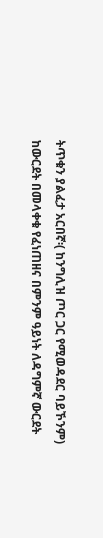ትጥቁን ያልፈታ አርበኛ፡( ከንግሊዝ ጦር ጋር የሚወዳደር ባይኾንም) ከውርደት በመላቀቁ የፈነጠዘና በምንም ዓይነት ለዳግምኛ ውርደት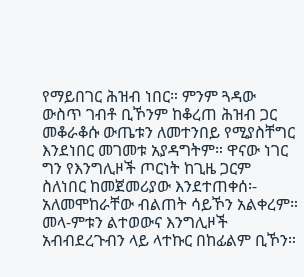የማይበገር ሕዝብ ነበር። ምንም ጓዳው ውስጥ ገብቶ ቢኾንም ከቆረጠ ሕዝብ ጋር መቆራቆሱ ውጤቱን ለመተንበይ የሚያስቸግር እንደነበር መገመቱ አያዳግትም። ዋናው ነገር ግን የእንግሊዞች ጦርነት ከጊዜ ጋርም ስለነበር ከመጀመሪያው እንደተጠቀሰ፡- አለመሞከራቸው ብልጠት ሳይኾን አልቀረም። መላ-ምቱን ልተወውና እንግሊዞች አብብደረጉብን ላይ ላተኩር በከፊልም ቢኾን።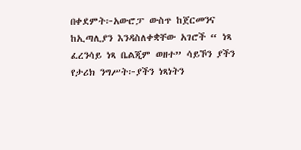በቀደምት፦አውሮፓ ውስጥ ከጀርመንና ከኢጣሊያን እንዳስለቀቋቸው አገሮች “ ነጻ ፈረንሳይ ነጻ ቤልጂም ወዘተ” ሳይኾን ያችን የታሪክ ንግሥት፦ያችን ነጻነትን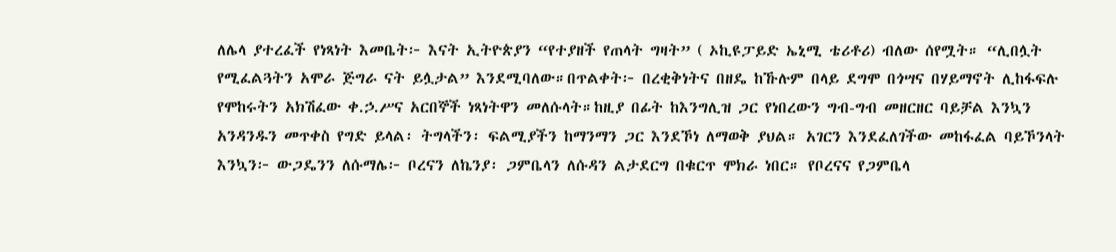ለሌላ ያተረፈች የነጻነት እመቤት፦ እናት ኢትዮጵያን “የተያዘች የጠላት ግዛት” ( ኦኪዩፓይድ ኤኒሚ ቴሪቶሪ) ብለው ሰየሟት። “ሊበሏት የሚፈልጓትን አሞራ ጅግራ ናት ይሏታል” እንደሚባለው።በጥልቀት፦ በረቂቅነትና በዘዴ ከኹሉም በላይ ደግሞ በጎሣና በሃይማኖት ሊከፋፍሉ የሞከሩትን አክሽፈው ቀ.ኃ.ሥና አርበኞች ነጻነትዋን መለሱላት።ከዚያ በፊት ከእንግሊዝ ጋር የነበረውን ግብ-ግብ መዘርዘር ባይቻል እንኳን አንዳንዱን መጥቀስ የግድ ይላል፡ ትግላችን፡ ፍልሚያችን ከማንማን ጋር እንደኾነ ለማወቅ ያህል። አገርን እንደፈለገችው መከፋፈል ባይኾንላት እንኳን፦ ውጋዴንን ለሱማሌ፦ ቦረናን ለኬንያ፡ ጋምቤላን ለሱዳን ልታደርግ በቁርጥ ሞክራ ነበር። የቦረናና የጋምቤላ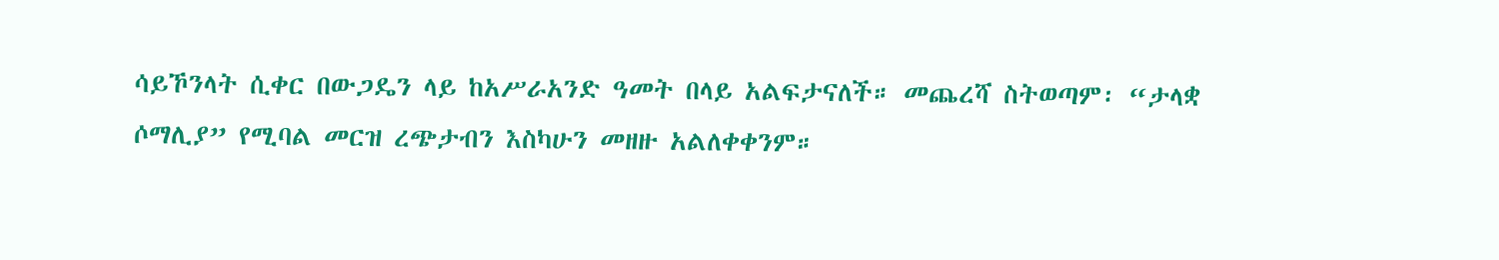ሳይኾንላት ሲቀር በውጋዴን ላይ ከአሥራአንድ ዓመት በላይ አልፍታናለች። መጨረሻ ስትወጣም፡ “ታላቋ ሶማሊያ” የሚባል መርዝ ረጭታብን እስካሁን መዘዙ አልለቀቀንም።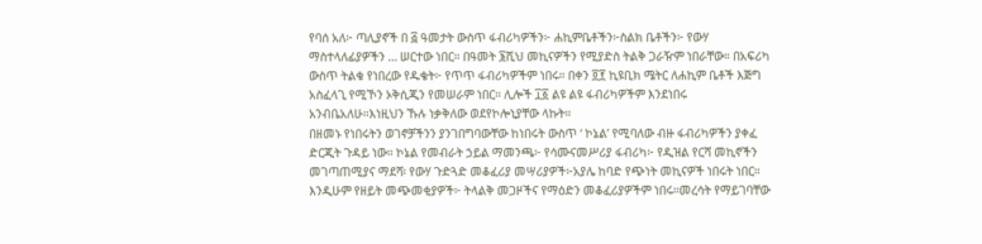የባሰ አለ፦ ጣሊያኖች በ ፭ ዓመታት ውስጥ ፋብሪካዎችን፦ ሐኪምቤቶችን፦ስልክ ቤቶችን፦ የውሃ ማስተላለፊያዎችን … ሠርተው ነበር። በዓመት ፮ሺህ መኪናዎችን የሚያድስ ትልቅ ጋራዥም ነበራቸው። በአፍሪካ ውስጥ ትልቁ የነበረው የዱቄት፦ የጥጥ ፋብሪካዎችም ነበሩ። በቀን ፬፻ ኪዩቢክ ሜትር ለሐኪም ቤቶች እጅግ አስፈላጊ የሚኾን ኦቅሲጂን የመሠራም ነበር፡፡ ሊሎች ፲፩ ልዩ ልዩ ፋብሪካዎችም እንደነበሩ አንብቤአለሁ።እነዚህን ኹሉ ነቃቅለው ወደየኮሎኒያቸው ላኩት።
በዘመኑ የነበሩትን ወገኖቻችንን ያንገበግባውቸው ከነበሩት ውስጥ ‘ ኮኔል’ የሚባለው ብዙ ፋብሪካዎችን ያቀፈ ድርጂት ጉዳይ ነው። ኮኔል የመብራት ኃይል ማመንጫ፦ የሳሙናመሥሪያ ፋብሪካ፦ የዲዝል የርሻ መኪኖችን መገጣጠሚያና ማደሻ፡ የውሃ ጉድጓድ መቆፈሪያ መሣሪያዎች፦አያሌ ከባድ የጭነት መኪናዎች ነበሩት ነበር። እንዲሁም የዘይት መጭመቂያዎች፦ ትላልቅ መጋዞችና የማዕድን መቆፈሪያዎችም ነበሩ።መረሳት የማይገባቸው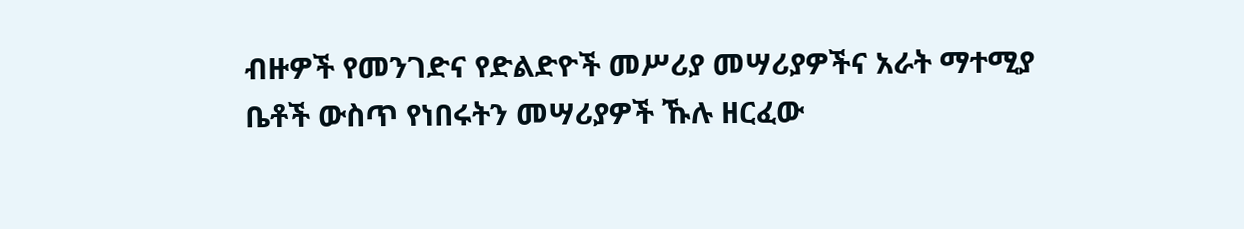ብዙዎች የመንገድና የድልድዮች መሥሪያ መሣሪያዎችና አራት ማተሚያ ቤቶች ውስጥ የነበሩትን መሣሪያዎች ኹሉ ዘርፈው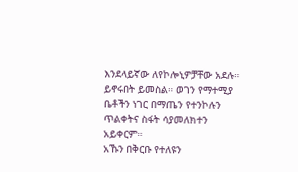እንደላይኛው ለየኮሎኒዎቻቸው አደሉ። ይኖሩበት ይመስል። ወገን የማተሚያ ቤቶችን ነገር በማጤን የተንኮሉን ጥልቀትና ስፋት ሳያመለክተን አይቀርም።
አኹን በቅርቡ የተለዩን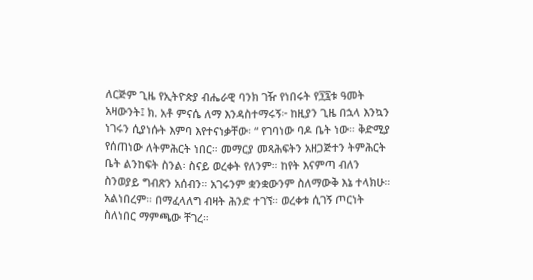ለርጅም ጊዜ የኢትዮጵያ ብሔራዊ ባንክ ገዥ የነበሩት የ፺፯ቱ ዓመት አዛውንት፤ ክ. አቶ ምናሴ ለማ እንዳስተማሩኝ፦ ከዚያን ጊዜ በኋላ እንኳን ነገሩን ሲያነሱት እምባ እየተናነቃቸው፡ “ የገባነው ባዶ ቤት ነው። ቅድሚያ የሰጠነው ለትምሕርት ነበር። መማርያ መጻሕፍትን አዘጋጅተን ትምሕርት ቤት ልንከፍት ስንል፡ ስናይ ወረቀት የለንም። ከየት እናምጣ ብለን ስንወያይ ግብጽን አሰብን። አገሩንም ቋንቋውንም ስለማውቅ እኔ ተላክሁ። አልነበረም። በማፈላለግ ብዛት ሕንድ ተገኘ። ወረቀቱ ሲገኝ ጦርነት ስለነበር ማምጫው ቸገረ።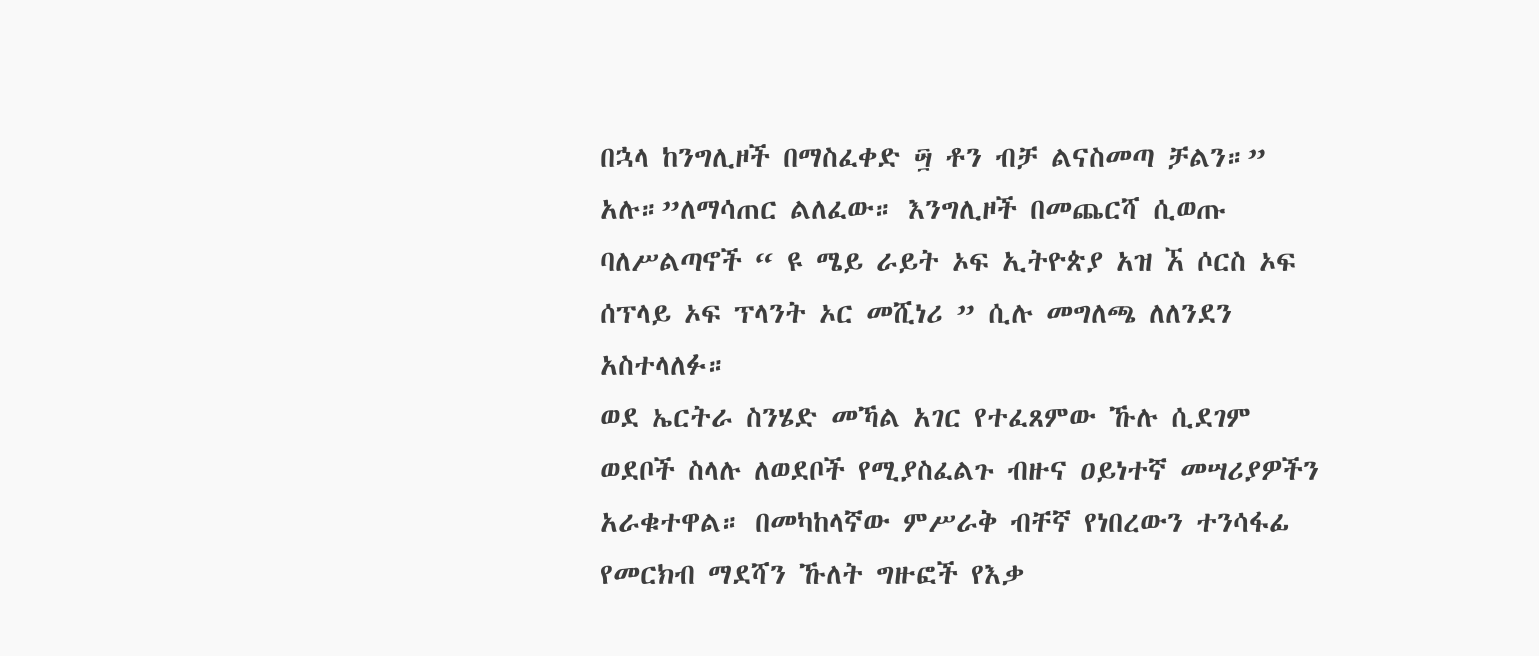በኋላ ከንግሊዞች በማስፈቀድ ፵ ቶን ብቻ ልናስመጣ ቻልን።” አሉ።”ለማሳጠር ልለፈው። እንግሊዞች በመጨርሻ ሲወጡ ባለሥልጣኖች “ ዩ ሜይ ራይት ኦፍ ኢትዮጵያ አዝ ኧ ሶርስ ኦፍ ሰፕላይ ኦፍ ፕላንት ኦር መሺነሪ ” ሲሉ መግለጫ ለለንደን አስተላለፉ።
ወደ ኤርትራ ስንሄድ መኻል አገር የተፈጸምው ኹሉ ሲደገም ወደቦች ስላሉ ለወደቦች የሚያስፈልጉ ብዙና ዐይነተኛ መሣሪያዎችን አራቁተዋል። በመካከላኛው ምሥራቅ ብቸኛ የነበረውን ተንሳፋፊ የመርክብ ማደሻን ኹለት ግዙፎች የእቃ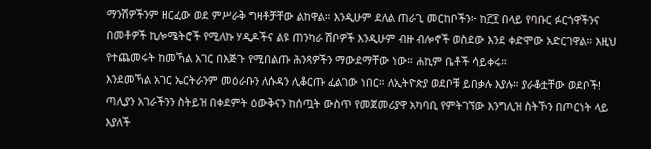ማንሽዎችንም ዘርፈው ወደ ምሥራቅ ግዛቶቻቸው ልከዋል። እንዲሁም ደለል ጠራጊ መርከቦችን፦ ከ፫፻ በላይ የባቡር ፉርጎዋችንና በመቶዎች ኪሎሜትሮች የሚለኩ ሃዲዶችና ልዩ ጠንካራ ሽቦዎች እንዲሁም ብዙ ብሎኖች ወስደው እንደ ቀድሞው አድርገዋል። እዚህ የተጨመሩት ከመኻል አገር በእጅጉ የሚበልጡ ሕንጻዎችን ማውደማቸው ነው። ሐኪም ቤቶች ሳይቀሩ።
እንደመኻል አገር ኤርትራንም መዕራቡን ለሱዳን ሊቆርጡ ፈልገው ነበር። ለኢትዮጵያ ወደቦቹ ይበቃሉ እያሉ። ያራቆቷቸው ወደቦች!
ጣሊያን አገራችንን ስትይዝ በቀደምት ዕውቅናን ከሰጧት ውስጥ የመጀመሪያዋ አካባቢ የምትገኘው እንግሊዝ ስትኾን በጦርነት ላይ እያለች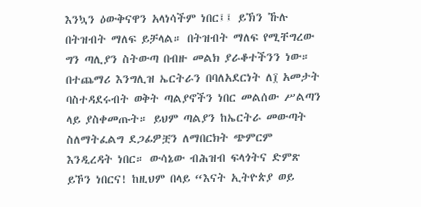እንኳን ዕውቅናዋን አላነሳችም ነበር፤፤ ይኽን ኹሉ በትዝብት ማለፍ ይቻላል። በትዝብት ማለፍ የሚቸግረው ግን ጣሊያን ስትውጣ በብዙ መልክ ያራቆተችንን ነው። በተጨማሪ እንግሊዝ ኤርትራን በባለአደርነት ለ፲ አመታት ባስተዳደሩብት ወቅት ጣልያኖችን ነበር መልሰው ሥልጣን ላይ ያስቀመጡት። ይህም ጣልያን ከኤርትራ መውጣት ስለማትፈልግ ደጋፊዎቿን ለማበርክት ጭምርም እንዲረዳት ነበር። ውሳኔው ብሕዝብ ፍላጎትና ድምጽ ይኾን ነበርና! ከዚህም በላይ “እናት ኢትዮጵያ ወይ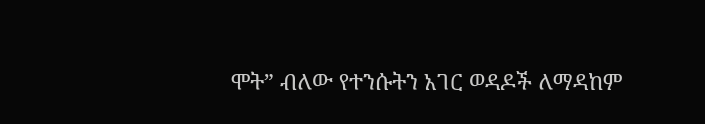ሞት” ብለው የተንሱትን አገር ወዳዶች ለማዳከም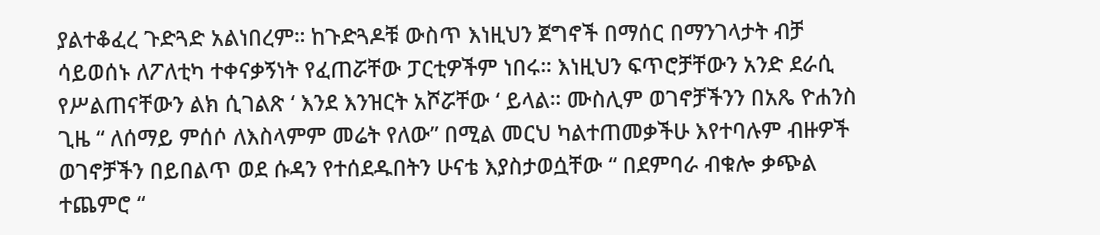ያልተቆፈረ ጉድጓድ አልነበረም። ከጉድጓዶቹ ውስጥ እነዚህን ጀግኖች በማሰር በማንገላታት ብቻ ሳይወሰኑ ለፖለቲካ ተቀናቃኝነት የፈጠሯቸው ፓርቲዎችም ነበሩ። እነዚህን ፍጥሮቻቸውን አንድ ደራሲ የሥልጠናቸውን ልክ ሲገልጽ ‘ እንደ እንዝርት አሾሯቸው ‘ ይላል። ሙስሊም ወገኖቻችንን በአጼ ዮሐንስ ጊዜ “ ለሰማይ ምሰሶ ለእስላምም መሬት የለው” በሚል መርህ ካልተጠመቃችሁ እየተባሉም ብዙዎች ወገኖቻችን በይበልጥ ወደ ሱዳን የተሰደዱበትን ሁናቴ እያስታወሷቸው “ በደምባራ ብቁሎ ቃጭል ተጨምሮ “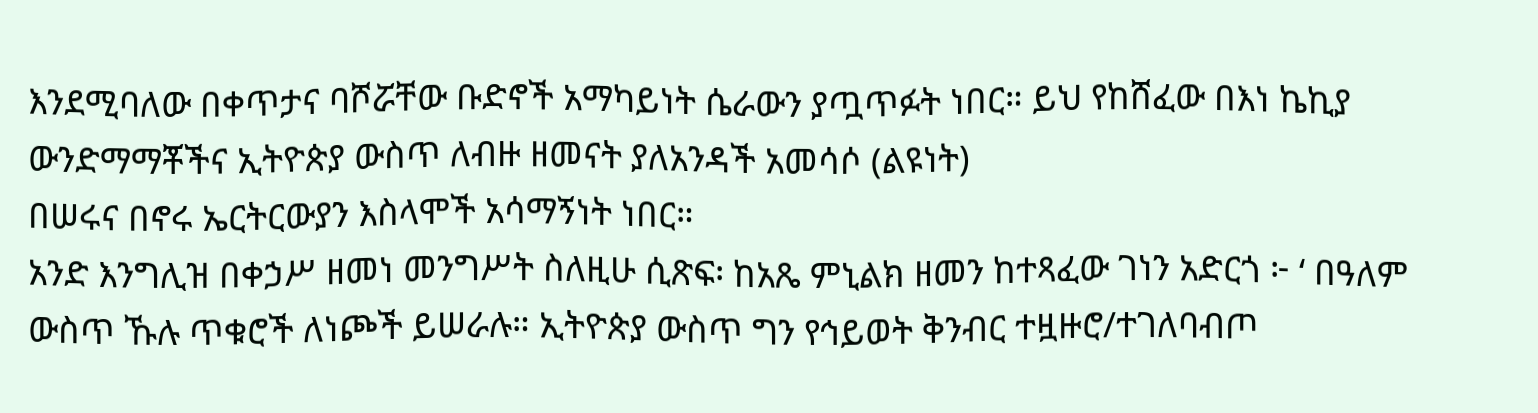እንደሚባለው በቀጥታና ባሾሯቸው ቡድኖች አማካይነት ሴራውን ያጧጥፉት ነበር። ይህ የከሸፈው በእነ ኬኪያ ውንድማማቾችና ኢትዮጵያ ውስጥ ለብዙ ዘመናት ያለአንዳች አመሳሶ (ልዩነት)
በሠሩና በኖሩ ኤርትርውያን እስላሞች አሳማኝነት ነበር።
አንድ እንግሊዝ በቀኃሥ ዘመነ መንግሥት ስለዚሁ ሲጽፍ፡ ከአጼ ምኒልክ ዘመን ከተጻፈው ገነን አድርጎ ፦ ‘ በዓለም ውስጥ ኹሉ ጥቁሮች ለነጮች ይሠራሉ። ኢትዮጵያ ውስጥ ግን የኅይወት ቅንብር ተዟዙሮ/ተገለባብጦ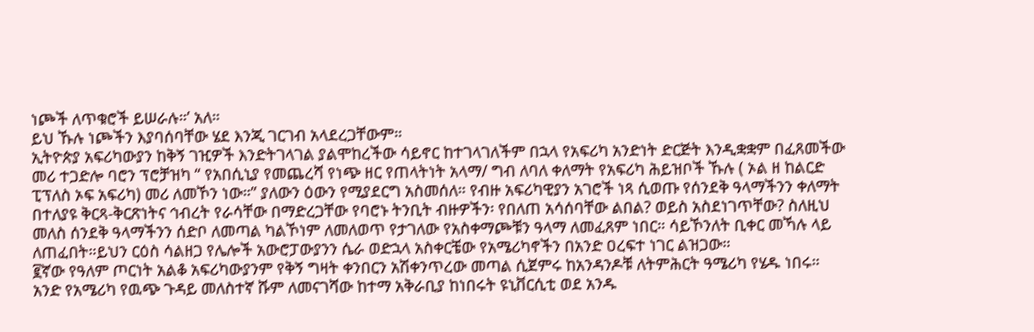ነጮች ለጥቁሮች ይሠራሉ።’ አለ።
ይህ ኹሉ ነጮችን እያባሰባቸው ሄደ እንጂ ገርገብ አላደረጋቸውም።
ኢትዮጵያ አፍሪካውያን ከቅኝ ገዢዎች እንድትገላገል ያልሞከረችው ሳይኖር ከተገላገለችም በኋላ የአፍሪካ አንድነት ድርጅት እንዲቋቋም በፈጸመችው መሪ ተጋድሎ ባሮን ፕሮቻዝካ “ የአበሲኒያ የመጨረሻ የነጭ ዘር የጠላትነት አላማ/ ግብ ለባለ ቀለማት የአፍሪካ ሕይዝቦች ኹሉ ( ኦል ዘ ከልርድ ፒፕለስ ኦፍ አፍሪካ) መሪ ለመኾን ነው።” ያለውን ዕውን የሚያደርግ አስመሰለ። የብዙ አፍሪካዊያን አገሮች ነጻ ሲወጡ የሰንደቅ ዓላማችንን ቀለማት በተለያዩ ቅርጻ-ቅርጽነትና ኅብረት የራሳቸው በማድረጋቸው የባሮኑ ትንቢት ብዙዎችን፡ የበለጠ አሳሰባቸው ልበል? ወይስ አስደነገጥቸው? ስለዚህ መለስ ሰንደቅ ዓላማችንን ሰድቦ ለመጣል ካልኾነም ለመለወጥ የታገለው የአስቀማጮቹን ዓላማ ለመፈጸም ነበር። ሳይኾንለት ቢቀር መኻሉ ላይ ለጠፈበት።ይህን ርዕስ ሳልዘጋ የሌሎች አውሮፓውያንን ሴራ ወድኋላ አስቀርቼው የአሜሪካኖችን በአንድ ዐረፍተ ነገር ልዝጋው።
፪ኛው የዓለም ጦርነት አልቆ አፍሪካውያንም የቅኝ ግዛት ቀንበርን አሽቀንጥረው መጣል ሲጀምሩ ከአንዳንዶቹ ለትምሕርት ዓሜሪካ የሄዱ ነበሩ።
አንድ የአሜሪካ የዉጭ ጉዳይ መለስተኛ ሹም ለመናገሻው ከተማ አቅራቢያ ከነበሩት ዩኒቨርሲቲ ወደ አንዱ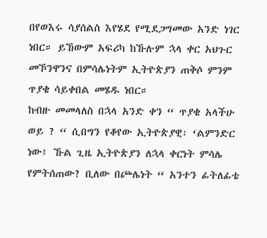በየወእሩ ሳያሰልስ እየሄደ የሚደጋግመው አንድ ነገር ነበር። ይኸውም አፍሪካ ከኹሉም ኋላ ቀር አህጉር መኾንዋንና በምሳሌነትም ኢትዮጵያን ጠቅሶ ምንም ጥያቄ ሳይቀበል መሄዱ ነበር።
ከብዙ መመላለስ በኋላ አንድ ቀን “ ጥያቄ አላችሁ ወይ ? “ ሲበግን የቆየው ኢትዮጵያዊ፡ ‘ልምንድር ነው፤ ኹል ጊዜ ኢትዮጵያን ለኋላ ቀርነት ምሳሌ የምትሰጠው? ቢለው በጮሌነት “ አንተን ፊትለፊቴ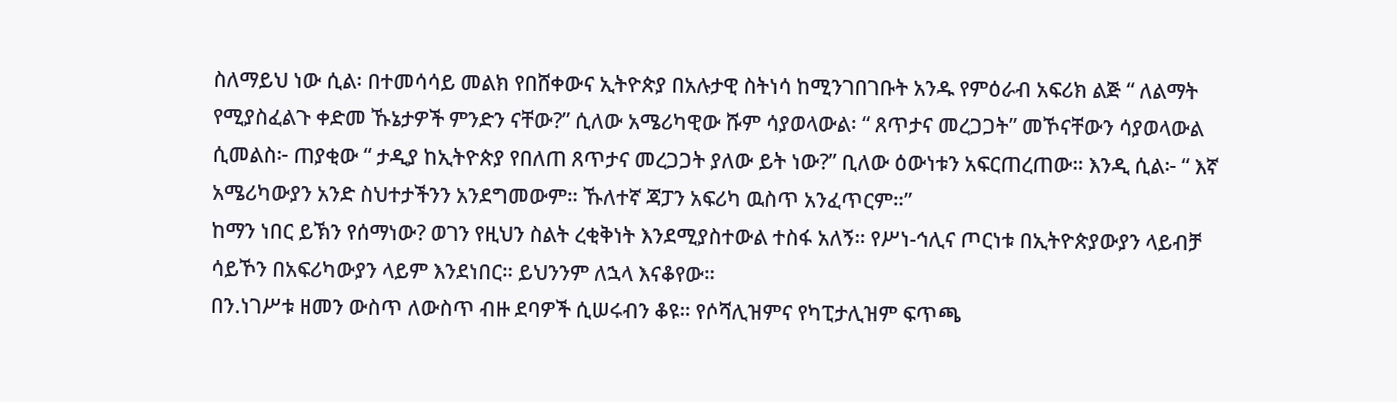ስለማይህ ነው ሲል፡ በተመሳሳይ መልክ የበሸቀውና ኢትዮጵያ በአሉታዊ ስትነሳ ከሚንገበገቡት አንዱ የምዕራብ አፍሪክ ልጅ “ ለልማት የሚያስፈልጉ ቀድመ ኹኔታዎች ምንድን ናቸው?” ሲለው አሜሪካዊው ሹም ሳያወላውል፡ “ ጸጥታና መረጋጋት” መኾናቸውን ሳያወላውል ሲመልስ፦ ጠያቂው “ ታዲያ ከኢትዮጵያ የበለጠ ጸጥታና መረጋጋት ያለው ይት ነው?” ቢለው ዕውነቱን አፍርጠረጠው። እንዲ ሲል፦ “ እኛ አሜሪካውያን አንድ ስህተታችንን አንደግመውም። ኹለተኛ ጃፓን አፍሪካ ዉስጥ አንፈጥርም።”
ከማን ነበር ይኽን የሰማነው? ወገን የዚህን ስልት ረቂቅነት እንደሚያስተውል ተስፋ አለኝ። የሥነ-ኅሊና ጦርነቱ በኢትዮጵያውያን ላይብቻ ሳይኾን በአፍሪካውያን ላይም እንደነበር። ይህንንም ለኋላ እናቆየው።
በን.ነገሥቱ ዘመን ውስጥ ለውስጥ ብዙ ደባዎች ሲሠሩብን ቆዩ። የሶሻሊዝምና የካፒታሊዝም ፍጥጫ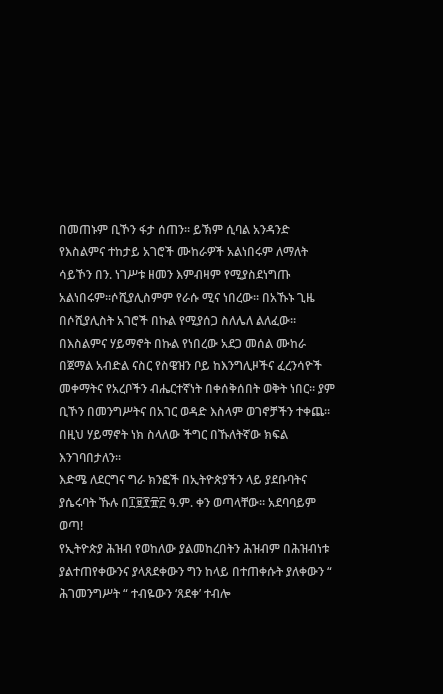በመጠኑም ቢኾን ፋታ ሰጠን። ይኽም ሲባል አንዳንድ የእስልምና ተከታይ አገሮች ሙከራዎች አልነበሩም ለማለት ሳይኾን በን. ነገሥቱ ዘመን እምብዛም የሚያስደነግጡ አልነበሩም።ሶሺያሊስምም የራሱ ሚና ነበረው። በአኹኑ ጊዜ በሶሺያሊስት አገሮች በኩል የሚያሰጋ ስለሌለ ልለፈው።
በእስልምና ሃይማኖት በኩል የነበረው አደጋ መሰል ሙከራ በጀማል አብድል ናስር የስዌዝን ቦይ ከእንግሊዞችና ፈረንሳዮች መቀማትና የአረቦችን ብሔርተኛነት በቀሰቅሰበት ወቅት ነበር። ያም ቢኾን በመንግሥትና በአገር ወዳድ እስላም ወገኖቻችን ተቀጨ። በዚህ ሃይማኖት ነክ ስላለው ችግር በኹለትኛው ክፍል እንገባበታለን።
እድሜ ለደርግና ግራ ክንፎች በኢትዮጵያችን ላይ ያደቡባትና ያሴሩባት ኹሉ በ፲፱፻፹፫ ዓ.ም. ቀን ወጣላቸው። አደባባይም ወጣ!
የኢትዮጵያ ሕዝብ የወከለው ያልመከረበትን ሕዝብም በሕዝብነቱ ያልተጠየቀውንና ያላጸደቀውን ግን ከላይ በተጠቀሱት ያለቀውን “ ሕገመንግሥት “ ተብዬውን ‘ጸደቀ’ ተብሎ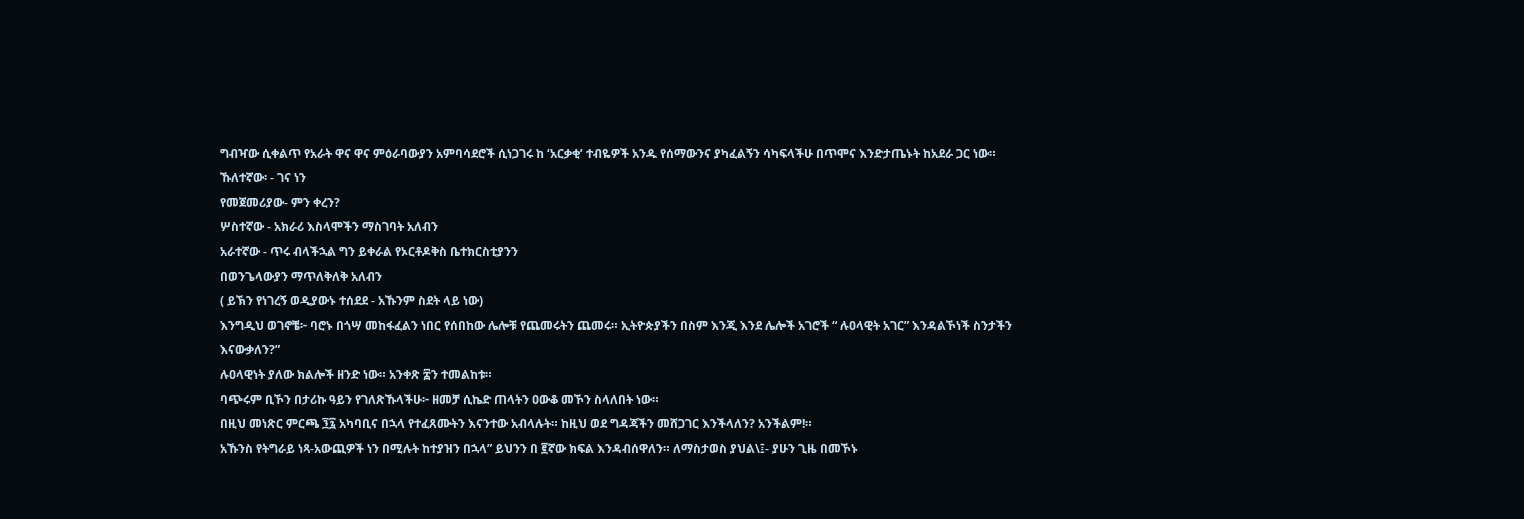ግብዣው ሲቀልጥ የአራት ዋና ዋና ምዕራባውያን አምባሳደሮች ሲነጋገሩ ከ ‘አርቃቂ’ ተብዬዎች አንዱ የሰማውንና ያካፈልኝን ሳካፍላችሁ በጥሞና እንድታጤኑት ከአደራ ጋር ነው።
ኹለተኛው፡ - ገና ነን
የመጀመሪያው- ምን ቀረን?
ሦስተኛው - አክራሪ እስላሞችን ማስገባት አለብን
አራተኛው - ጥሩ ብላችኋል ግን ይቀራል የኦርቶዶቅስ ቤተክርስቲያንን
በወንጌላውያን ማጥለቅለቅ አለብን
( ይኽን የነገረኝ ወዲያውኑ ተሰደደ - አኹንም ስደት ላይ ነው)
እንግዲህ ወገኖቼ፦ ባሮኑ በጎሣ መከፋፈልን ነበር የሰበከው ሌሎቹ የጨመሩትን ጨመሩ። ኢትዮጵያችን በስም እንጂ እንደ ሌሎች አገሮች “ ሉዐላዊት አገር” እንዳልኾነች ስንታችን እናውቃለን?”
ሉዐላዊነት ያለው ክልሎች ዘንድ ነው። አንቀጽ ፰ን ተመልከቱ።
ባጭሩም ቢኾን በታሪኩ ዓይን የገለጽኹላችሁ፦ ዘመቻ ሲኬድ ጠላትን ዐውቆ መኾን ስላለበት ነው።
በዚህ መነጽር ምርጫ ፺፯ አካባቢና በኋላ የተፈጸሙትን እናንተው አብላሉት። ከዚህ ወደ ግዳጃችን መሸጋገር እንችላለን? አንችልም!።
አኹንስ የትግራይ ነጻ-አውጪዎች ነን በሚሉት ከተያዝን በኋላ” ይህንን በ ፪ኛው ክፍል እንዳብሰዋለን። ለማስታወስ ያህል\፤- ያሁን ጊዜ በመኾኑ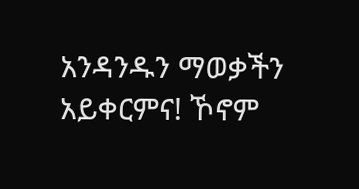አንዳንዱን ማወቃችን አይቀርምና! ኾኖም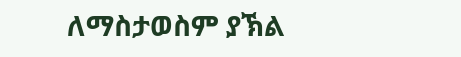ለማስታወስም ያኽል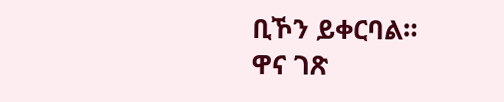ቢኾን ይቀርባል።
ዋና ገጽ